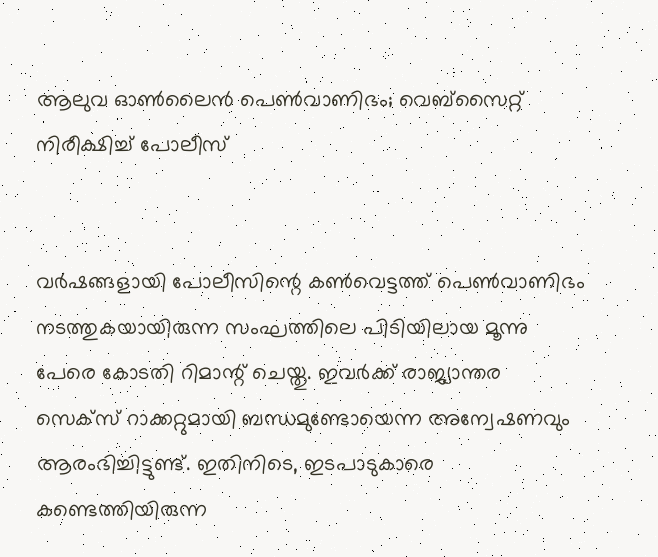ആലുവ ഓണ്‍ലൈന്‍ പെണ്‍വാണിഭം; വെബ്‌സൈറ്റ് നിരീക്ഷിച്ച് പോലീസ്


വര്‍ഷങ്ങളായി പോലീസിന്റെ കണ്‍വെട്ടത്ത് പെണ്‍വാണിഭം നടത്തുകയായിരുന്ന സംഘത്തിലെ പിടിയിലായ മൂന്നു പേരെ കോടതി റിമാന്റ് ചെയ്തു. ഇവര്‍ക്ക് രാജ്യാന്തര സെക്‌സ് റാക്കറ്റുമായി ബന്ധമുണ്ടോയെന്ന അന്വേഷണവും ആരംഭിച്ചിട്ടുണ്ട്. ഇതിനിടെ, ഇടപാടുകാരെ കണ്ടെത്തിയിരുന്ന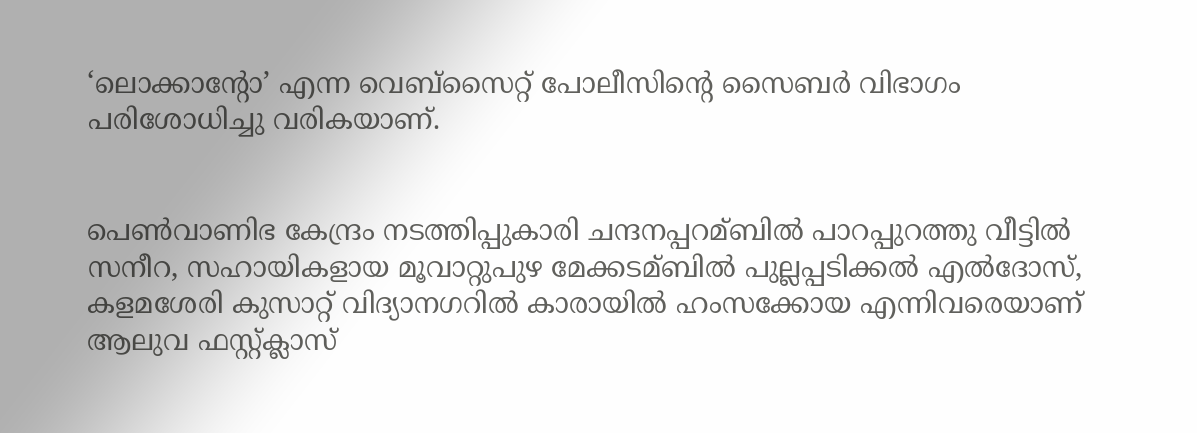‘ലൊക്കാന്റോ’ എന്ന വെബ്‌സൈറ്റ് പോലീസിന്റെ സൈബര്‍ വിഭാഗം പരിശോധിച്ചു വരികയാണ്.


പെണ്‍വാണിഭ കേന്ദ്രം നടത്തിപ്പുകാരി ചന്ദനപ്പറമ്ബില്‍ പാറപ്പുറത്തു വീട്ടില്‍ സനീറ, സഹായികളായ മൂവാറ്റുപുഴ മേക്കടമ്ബില്‍ പുല്ലപ്പടിക്കല്‍ എല്‍ദോസ്, കളമശേരി കുസാറ്റ് വിദ്യാനഗറില്‍ കാരായില്‍ ഹംസക്കോയ എന്നിവരെയാണ് ആലുവ ഫസ്റ്റ്ക്ലാസ്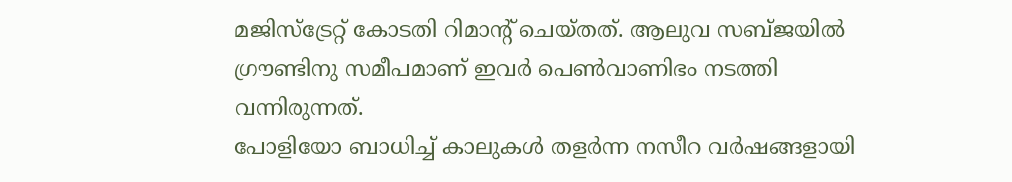മജിസ്‌ട്രേറ്റ് കോടതി റിമാന്റ് ചെയ്തത്. ആലുവ സബ്ജയില്‍ ഗ്രൗണ്ടിനു സമീപമാണ് ഇവര്‍ പെണ്‍വാണിഭം നടത്തി വന്നിരുന്നത്.
പോളിയോ ബാധിച്ച് കാലുകള്‍ തളര്‍ന്ന നസീറ വര്‍ഷങ്ങളായി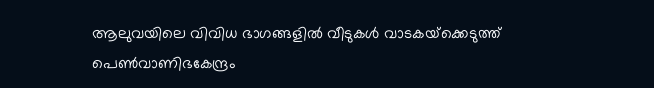ആലുവയിലെ വിവിധ ഭാഗങ്ങളില്‍ വീടുകള്‍ വാടകയ്‌ക്കെടുത്ത് പെണ്‍വാണിഭകേന്ദ്രം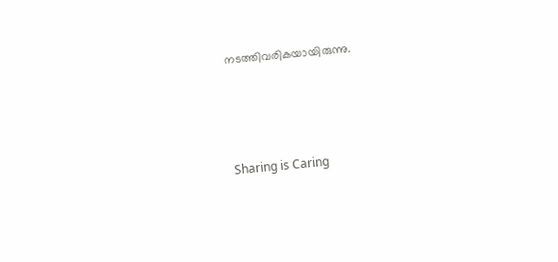നടത്തിവരികയായിരുന്നു.




Sharing is Caring